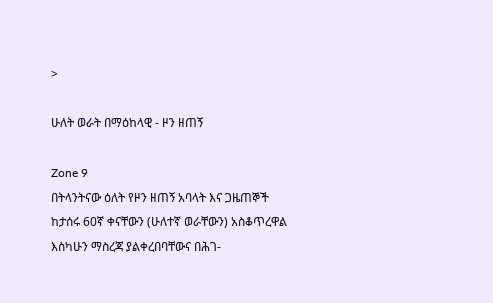>

ሁለት ወራት በማዕከላዊ - ዞን ዘጠኝ

Zone 9
በትላንትናው ዕለት የዞን ዘጠኝ አባላት እና ጋዜጠኞች ከታሰሩ 60ኛ ቀናቸውን (ሁለተኛ ወራቸውን) አስቆጥረዋል እስካሁን ማስረጃ ያልቀረበባቸውና በሕገ-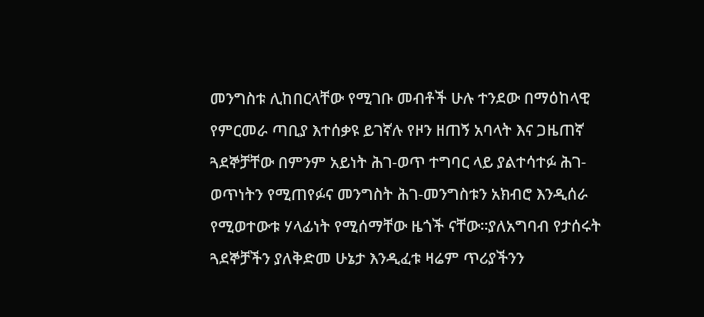መንግስቱ ሊከበርላቸው የሚገቡ መብቶች ሁሉ ተንደው በማዕከላዊ የምርመራ ጣቢያ እተሰቃዩ ይገኛሉ የዞን ዘጠኝ አባላት እና ጋዜጠኛ ጓደኞቻቸው በምንም አይነት ሕገ-ወጥ ተግባር ላይ ያልተሳተፉ ሕገ-ወጥነትን የሚጠየፉና መንግስት ሕገ-መንግስቱን አክብሮ እንዲሰራ የሚወተውቱ ሃላፊነት የሚሰማቸው ዜጎች ናቸው፡፡ያለአግባብ የታሰሩት ጓደኞቻችን ያለቅድመ ሁኔታ እንዲፈቱ ዛሬም ጥሪያችንን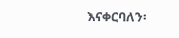እናቀርባለን፡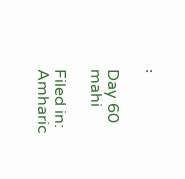፡

Day 60 mahi

Filed in: Amharic